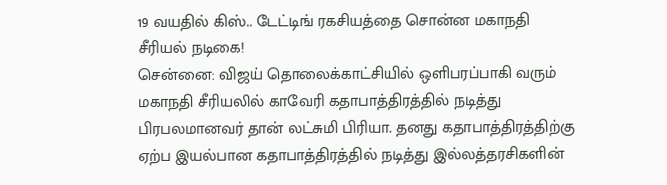19 வயதில் கிஸ்.. டேட்டிங் ரகசியத்தை சொன்ன மகாநதி சீரியல் நடிகை!
சென்னை: விஜய் தொலைக்காட்சியில் ஒளிபரப்பாகி வரும் மகாநதி சீரியலில் காவேரி கதாபாத்திரத்தில் நடித்து பிரபலமானவர் தான் லட்சுமி பிரியா. தனது கதாபாத்திரத்திற்கு ஏற்ப இயல்பான கதாபாத்திரத்தில் நடித்து இல்லத்தரசிகளின்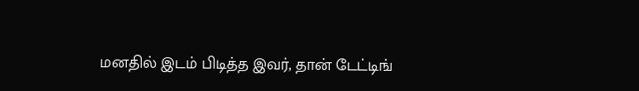மனதில் இடம் பிடித்த இவர், தான் டேட்டிங்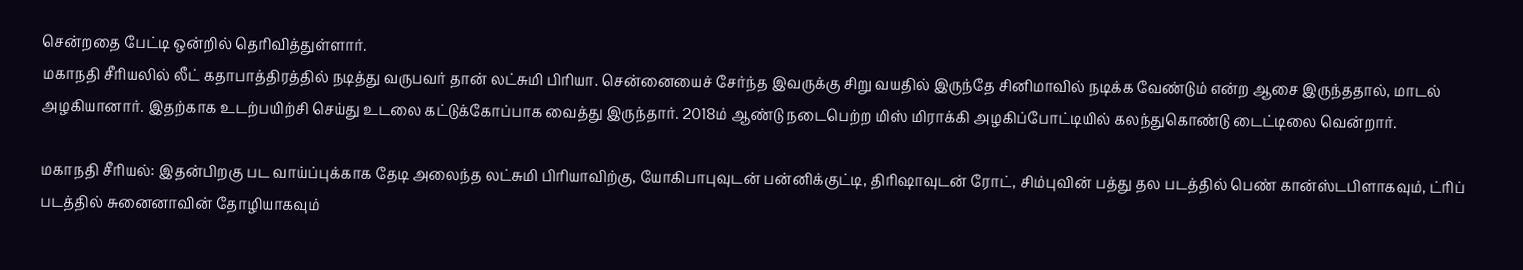சென்றதை பேட்டி ஒன்றில் தெரிவித்துள்ளார்.
மகாநதி சீரியலில் லீட் கதாபாத்திரத்தில் நடித்து வருபவர் தான் லட்சுமி பிரியா. சென்னையைச் சேர்ந்த இவருக்கு சிறு வயதில் இருந்தே சினிமாவில் நடிக்க வேண்டும் என்ற ஆசை இருந்ததால், மாடல் அழகியானார். இதற்காக உடற்பயிற்சி செய்து உடலை கட்டுக்கோப்பாக வைத்து இருந்தார். 2018ம் ஆண்டு நடைபெற்ற மிஸ் மிராக்கி அழகிப்போட்டியில் கலந்துகொண்டு டைட்டிலை வென்றார்.

மகாநதி சீரியல்: இதன்பிறகு பட வாய்ப்புக்காக தேடி அலைந்த லட்சுமி பிரியாவிற்கு, யோகிபாபுவுடன் பன்னிக்குட்டி, திரிஷாவுடன் ரோட், சிம்புவின் பத்து தல படத்தில் பெண் கான்ஸ்டபிளாகவும், ட்ரிப் படத்தில் சுனைனாவின் தோழியாகவும்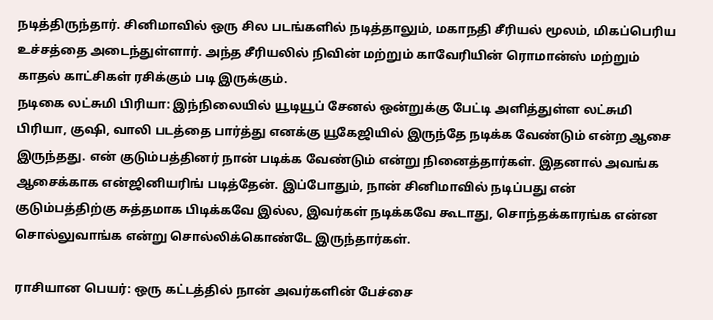நடித்திருந்தார். சினிமாவில் ஒரு சில படங்களில் நடித்தாலும், மகாநதி சீரியல் மூலம், மிகப்பெரிய உச்சத்தை அடைந்துள்ளார். அந்த சீரியலில் நிவின் மற்றும் காவேரியின் ரொமான்ஸ் மற்றும் காதல் காட்சிகள் ரசிக்கும் படி இருக்கும்.
நடிகை லட்சுமி பிரியா: இந்நிலையில் யூடியூப் சேனல் ஒன்றுக்கு பேட்டி அளித்துள்ள லட்சுமி பிரியா, குஷி, வாலி படத்தை பார்த்து எனக்கு யூகேஜியில் இருந்தே நடிக்க வேண்டும் என்ற ஆசை இருந்தது. என் குடும்பத்தினர் நான் படிக்க வேண்டும் என்று நினைத்தார்கள். இதனால் அவங்க ஆசைக்காக என்ஜினியரிங் படித்தேன். இப்போதும், நான் சினிமாவில் நடிப்பது என் குடும்பத்திற்கு சுத்தமாக பிடிக்கவே இல்ல, இவர்கள் நடிக்கவே கூடாது, சொந்தக்காரங்க என்ன சொல்லுவாங்க என்று சொல்லிக்கொண்டே இருந்தார்கள்.

ராசியான பெயர்: ஒரு கட்டத்தில் நான் அவர்களின் பேச்சை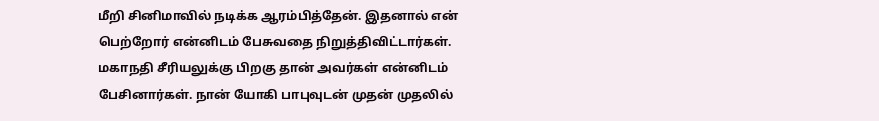மீறி சினிமாவில் நடிக்க ஆரம்பித்தேன். இதனால் என் பெற்றோர் என்னிடம் பேசுவதை நிறுத்திவிட்டார்கள். மகாநதி சீரியலுக்கு பிறகு தான் அவர்கள் என்னிடம் பேசினார்கள். நான் யோகி பாபுவுடன் முதன் முதலில்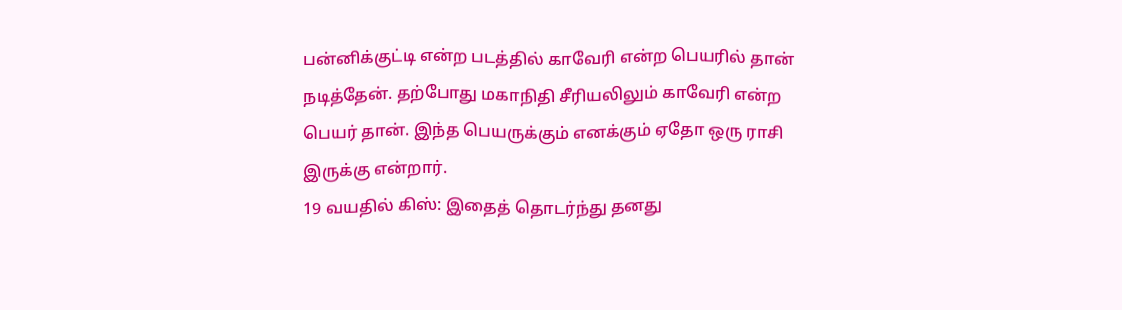பன்னிக்குட்டி என்ற படத்தில் காவேரி என்ற பெயரில் தான் நடித்தேன். தற்போது மகாநிதி சீரியலிலும் காவேரி என்ற பெயர் தான். இந்த பெயருக்கும் எனக்கும் ஏதோ ஒரு ராசி இருக்கு என்றார்.
19 வயதில் கிஸ்: இதைத் தொடர்ந்து தனது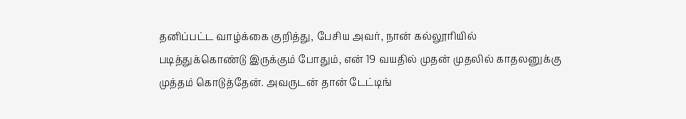தனிப்பட்ட வாழ்க்கை குறித்து, பேசிய அவர், நான் கல்லூரியில் படித்துக்கொண்டு இருக்கும் போதும், என் 19 வயதில் முதன் முதலில் காதலனுக்கு முத்தம் கொடுத்தேன். அவருடன் தான் டேட்டிங்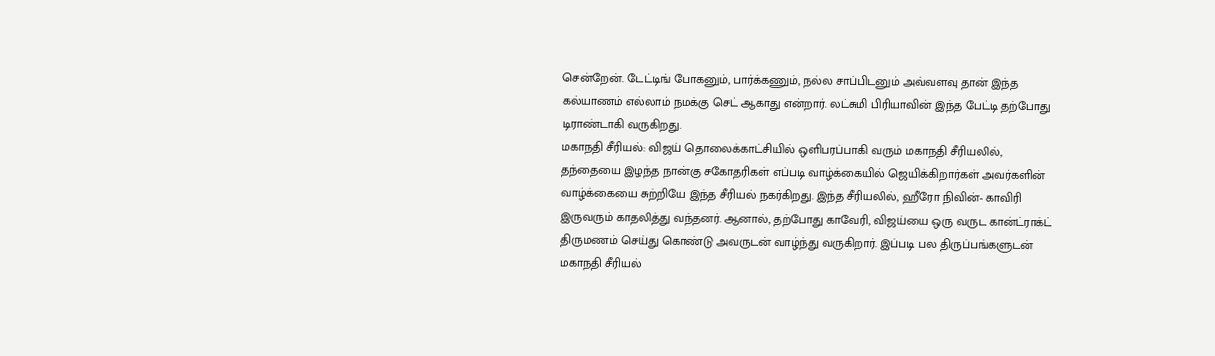சென்றேன். டேட்டிங் போகனும், பார்க்கணும், நல்ல சாப்பிடனும் அவ்வளவு தான் இந்த கல்யாணம் எல்லாம் நமக்கு செட் ஆகாது என்றார். லட்சுமி பிரியாவின் இந்த பேட்டி தற்போது டிராண்டாகி வருகிறது.
மகாநதி சீரியல்: விஜய் தொலைக்காட்சியில் ஒளிபரப்பாகி வரும் மகாநதி சீரியலில், தந்தையை இழந்த நான்கு சகோதரிகள் எப்படி வாழ்க்கையில் ஜெயிக்கிறார்கள் அவர்களின் வாழ்க்கையை சுற்றியே இந்த சீரியல் நகர்கிறது. இந்த சீரியலில், ஹீரோ நிவின்- காவிரி இருவரும் காதலித்து வந்தனர். ஆனால், தற்போது காவேரி, விஜய்யை ஒரு வருட கான்ட்ராக்ட் திருமணம் செய்து கொண்டு அவருடன் வாழ்ந்து வருகிறார். இப்படி பல திருப்பங்களுடன் மகாநதி சீரியல்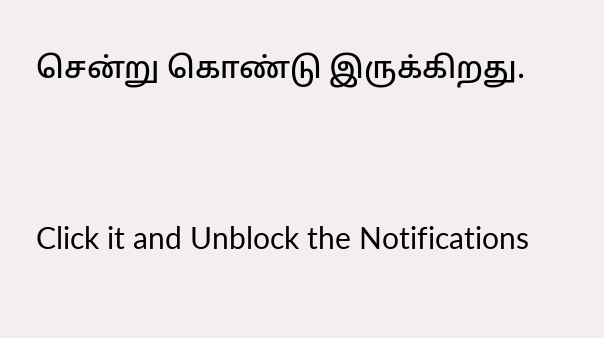சென்று கொண்டு இருக்கிறது.


Click it and Unblock the Notifications